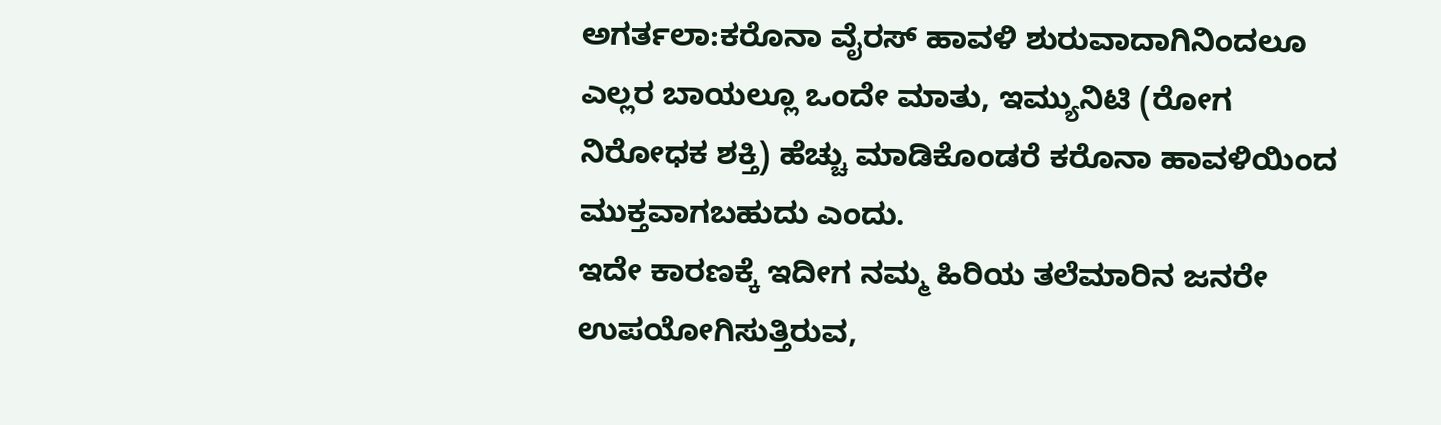ಅಗರ್ತಲಾ:ಕರೊನಾ ವೈರಸ್ ಹಾವಳಿ ಶುರುವಾದಾಗಿನಿಂದಲೂ ಎಲ್ಲರ ಬಾಯಲ್ಲೂ ಒಂದೇ ಮಾತು, ಇಮ್ಯುನಿಟಿ (ರೋಗ ನಿರೋಧಕ ಶಕ್ತಿ) ಹೆಚ್ಚು ಮಾಡಿಕೊಂಡರೆ ಕರೊನಾ ಹಾವಳಿಯಿಂದ ಮುಕ್ತವಾಗಬಹುದು ಎಂದು.
ಇದೇ ಕಾರಣಕ್ಕೆ ಇದೀಗ ನಮ್ಮ ಹಿರಿಯ ತಲೆಮಾರಿನ ಜನರೇ ಉಪಯೋಗಿಸುತ್ತಿರುವ,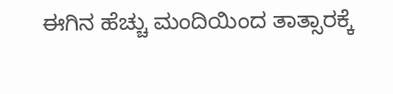ಈಗಿನ ಹೆಚ್ಚು ಮಂದಿಯಿಂದ ತಾತ್ಸಾರಕ್ಕೆ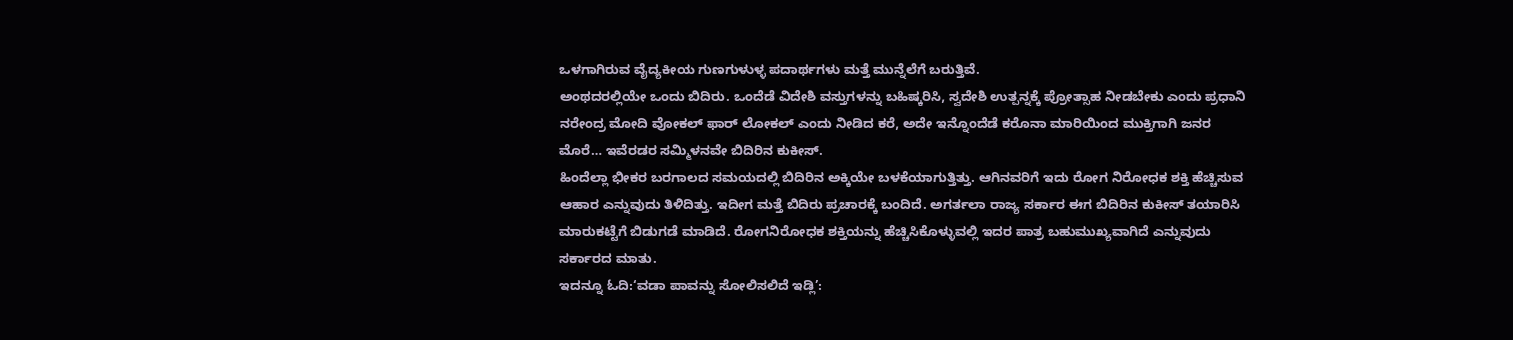ಒಳಗಾಗಿರುವ ವೈದ್ಯಕೀಯ ಗುಣಗುಳುಳ್ಳ ಪದಾರ್ಥಗಳು ಮತ್ತೆ ಮುನ್ನೆಲೆಗೆ ಬರುತ್ತಿವೆ.
ಅಂಥದರಲ್ಲಿಯೇ ಒಂದು ಬಿದಿರು. ಒಂದೆಡೆ ವಿದೇಶಿ ವಸ್ತುಗಳನ್ನು ಬಹಿಷ್ಕರಿಸಿ, ಸ್ವದೇಶಿ ಉತ್ಪನ್ನಕ್ಕೆ ಪ್ರೋತ್ಸಾಹ ನೀಡಬೇಕು ಎಂದು ಪ್ರಧಾನಿ ನರೇಂದ್ರ ಮೋದಿ ವೋಕಲ್ ಫಾರ್ ಲೋಕಲ್ ಎಂದು ನೀಡಿದ ಕರೆ, ಅದೇ ಇನ್ನೊಂದೆಡೆ ಕರೊನಾ ಮಾರಿಯಿಂದ ಮುಕ್ತಿಗಾಗಿ ಜನರ ಮೊರೆ… ಇವೆರಡರ ಸಮ್ಮಿಳನವೇ ಬಿದಿರಿನ ಕುಕೀಸ್.
ಹಿಂದೆಲ್ಲಾ ಭೀಕರ ಬರಗಾಲದ ಸಮಯದಲ್ಲಿ ಬಿದಿರಿನ ಅಕ್ಕಿಯೇ ಬಳಕೆಯಾಗುತ್ತಿತ್ತು. ಆಗಿನವರಿಗೆ ಇದು ರೋಗ ನಿರೋಧಕ ಶಕ್ತಿ ಹೆಚ್ಚಿಸುವ ಆಹಾರ ಎನ್ನುವುದು ತಿಳಿದಿತ್ತು. ಇದೀಗ ಮತ್ತೆ ಬಿದಿರು ಪ್ರಚಾರಕ್ಕೆ ಬಂದಿದೆ. ಅಗರ್ತಲಾ ರಾಜ್ಯ ಸರ್ಕಾರ ಈಗ ಬಿದಿರಿನ ಕುಕೀಸ್ ತಯಾರಿಸಿ ಮಾರುಕಟ್ಟೆಗೆ ಬಿಡುಗಡೆ ಮಾಡಿದೆ. ರೋಗನಿರೋಧಕ ಶಕ್ತಿಯನ್ನು ಹೆಚ್ಚಿಸಿಕೊಳ್ಳುವಲ್ಲಿ ಇದರ ಪಾತ್ರ ಬಹುಮುಖ್ಯವಾಗಿದೆ ಎನ್ನುವುದು ಸರ್ಕಾರದ ಮಾತು.
ಇದನ್ನೂ ಓದಿ:‘ವಡಾ ಪಾವನ್ನು ಸೋಲಿಸಲಿದೆ ಇಡ್ಲಿ’: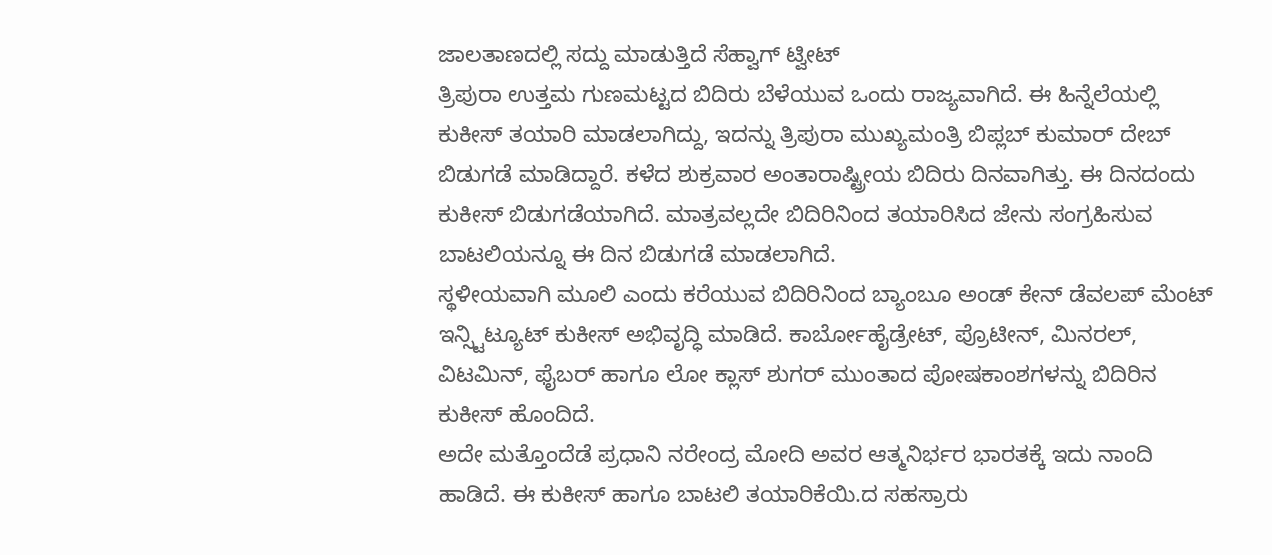ಜಾಲತಾಣದಲ್ಲಿ ಸದ್ದು ಮಾಡುತ್ತಿದೆ ಸೆಹ್ವಾಗ್ ಟ್ವೀಟ್
ತ್ರಿಪುರಾ ಉತ್ತಮ ಗುಣಮಟ್ಟದ ಬಿದಿರು ಬೆಳೆಯುವ ಒಂದು ರಾಜ್ಯವಾಗಿದೆ. ಈ ಹಿನ್ನೆಲೆಯಲ್ಲಿ ಕುಕೀಸ್ ತಯಾರಿ ಮಾಡಲಾಗಿದ್ದು, ಇದನ್ನು ತ್ರಿಪುರಾ ಮುಖ್ಯಮಂತ್ರಿ ಬಿಪ್ಲಬ್‌ ಕುಮಾರ್ ದೇಬ್ ಬಿಡುಗಡೆ ಮಾಡಿದ್ದಾರೆ. ಕಳೆದ ಶುಕ್ರವಾರ ಅಂತಾರಾಷ್ಟ್ರೀಯ ಬಿದಿರು ದಿನವಾಗಿತ್ತು. ಈ ದಿನದಂದು ಕುಕೀಸ್ ಬಿಡುಗಡೆಯಾಗಿದೆ. ಮಾತ್ರವಲ್ಲದೇ ಬಿದಿರಿನಿಂದ ತಯಾರಿಸಿದ ಜೇನು ಸಂಗ್ರಹಿಸುವ ಬಾಟಲಿಯನ್ನೂ ಈ ದಿನ ಬಿಡುಗಡೆ ಮಾಡಲಾಗಿದೆ.
ಸ್ಥಳೀಯವಾಗಿ ಮೂಲಿ ಎಂದು ಕರೆಯುವ ಬಿದಿರಿನಿಂದ ಬ್ಯಾಂಬೂ ಅಂಡ್ ಕೇನ್ ಡೆವಲಪ್ ಮೆಂಟ್ ಇನ್ಸ್ಟಿಟ್ಯೂಟ್ ಕುಕೀಸ್ ಅಭಿವೃದ್ಧಿ ಮಾಡಿದೆ. ಕಾರ್ಬೋಹೈಡ್ರೇಟ್, ಪ್ರೊಟೀನ್, ಮಿನರಲ್, ವಿಟಮಿನ್, ಫೈಬರ್ ಹಾಗೂ ಲೋ ಕ್ಲಾಸ್ ಶುಗರ್ ಮುಂತಾದ ಪೋಷಕಾಂಶಗಳನ್ನು ಬಿದಿರಿನ ಕುಕೀಸ್ ಹೊಂದಿದೆ.
ಅದೇ ಮತ್ತೊಂದೆಡೆ ಪ್ರಧಾನಿ ನರೇಂದ್ರ ಮೋದಿ ಅವರ ಆತ್ಮನಿರ್ಭರ ಭಾರತಕ್ಕೆ ಇದು ನಾಂದಿ ಹಾಡಿದೆ. ಈ ಕುಕೀಸ್ ಹಾಗೂ ಬಾಟಲಿ ತಯಾರಿಕೆಯಿ.ದ ಸಹಸ್ರಾರು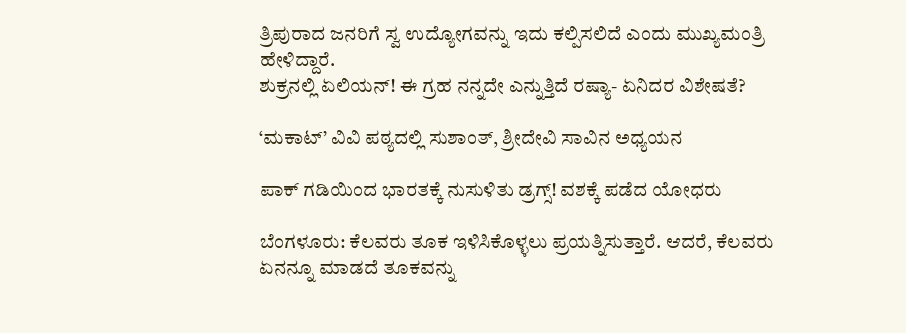ತ್ರಿಪುರಾದ ಜನರಿಗೆ ಸ್ವ ಉದ್ಯೋಗವನ್ನು ಇದು ಕಲ್ಪಿಸಲಿದೆ ಎಂದು ಮುಖ್ಯಮಂತ್ರಿ ಹೇಳಿದ್ದಾರೆ.
ಶುಕ್ರನಲ್ಲಿ ಏಲಿಯನ್! ಈ ಗ್ರಹ ನನ್ನದೇ ಎನ್ನುತ್ತಿದೆ ರಷ್ಯಾ- ಏನಿದರ ವಿಶೇಷತೆ?

‘ಮಕಾಟ್’ ವಿವಿ ಪಠ್ಯದಲ್ಲಿ ಸುಶಾಂತ್, ಶ್ರೀದೇವಿ ಸಾವಿನ ಅಧ್ಯಯನ

ಪಾಕ್ ಗಡಿಯಿಂದ ಭಾರತಕ್ಕೆ ನುಸುಳಿತು ಡ್ರಗ್ಸ್! ವಶಕ್ಕೆ ಪಡೆದ ಯೋಧರು

ಬೆಂಗಳೂರು: ಕೆಲವರು ತೂಕ ಇಳಿಸಿಕೊಳ್ಳಲು ಪ್ರಯತ್ನಿಸುತ್ತಾರೆ. ಆದರೆ, ಕೆಲವರು ಏನನ್ನೂ ಮಾಡದೆ ತೂಕವನ್ನು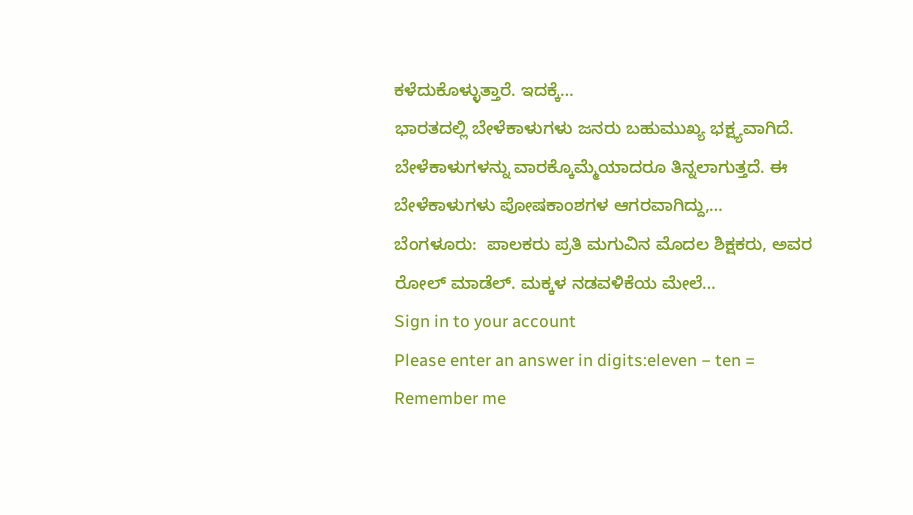ಕಳೆದುಕೊಳ್ಳುತ್ತಾರೆ. ಇದಕ್ಕೆ…
ಭಾರತದಲ್ಲಿ ಬೇಳೆಕಾಳುಗಳು ಜನರು ಬಹುಮುಖ್ಯ ಭಕ್ಷ್ಯವಾಗಿದೆ. ಬೇಳೆಕಾಳುಗಳನ್ನು ವಾರಕ್ಕೊಮ್ಮೆಯಾದರೂ ತಿನ್ನಲಾಗುತ್ತದೆ. ಈ ಬೇಳೆಕಾಳುಗಳು ಪೋಷಕಾಂಶಗಳ ಆಗರವಾಗಿದ್ದು,…
ಬೆಂಗಳೂರು:  ಪಾಲಕರು ಪ್ರತಿ ಮಗುವಿನ ಮೊದಲ ಶಿಕ್ಷಕರು, ಅವರ ರೋಲ್ ಮಾಡೆಲ್. ಮಕ್ಕಳ ನಡವಳಿಕೆಯ ಮೇಲೆ…
Sign in to your account
Please enter an answer in digits:eleven − ten =
Remember me